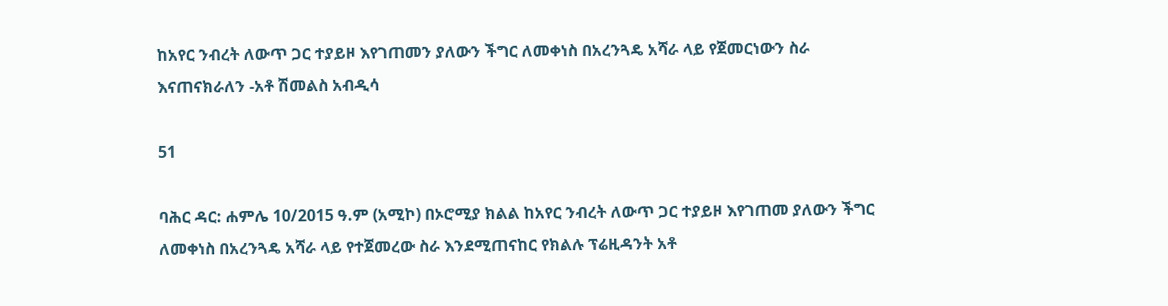ከአየር ንብረት ለውጥ ጋር ተያይዞ እየገጠመን ያለውን ችግር ለመቀነስ በአረንጓዴ አሻራ ላይ የጀመርነውን ስራ እናጠናክራለን -አቶ ሽመልስ አብዲሳ

51

ባሕር ዳር: ሐምሌ 10/2015 ዓ.ም (አሚኮ) በኦሮሚያ ክልል ከአየር ንብረት ለውጥ ጋር ተያይዞ እየገጠመ ያለውን ችግር ለመቀነስ በአረንጓዴ አሻራ ላይ የተጀመረው ስራ እንደሚጠናከር የክልሉ ፕሬዚዳንት አቶ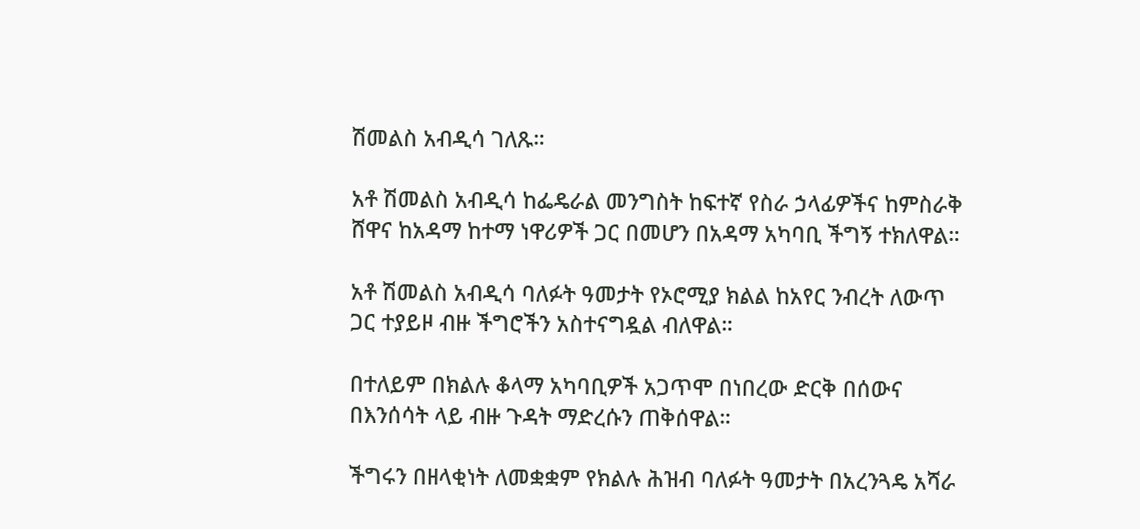ሽመልስ አብዲሳ ገለጹ።

አቶ ሽመልስ አብዲሳ ከፌዴራል መንግስት ከፍተኛ የስራ ኃላፊዎችና ከምስራቅ ሸዋና ከአዳማ ከተማ ነዋሪዎች ጋር በመሆን በአዳማ አካባቢ ችግኝ ተክለዋል።

አቶ ሽመልስ አብዲሳ ባለፉት ዓመታት የኦሮሚያ ክልል ከአየር ንብረት ለውጥ ጋር ተያይዞ ብዙ ችግሮችን አስተናግዷል ብለዋል።

በተለይም በክልሉ ቆላማ አካባቢዎች አጋጥሞ በነበረው ድርቅ በሰውና በእንሰሳት ላይ ብዙ ጉዳት ማድረሱን ጠቅሰዋል።

ችግሩን በዘላቂነት ለመቋቋም የክልሉ ሕዝብ ባለፉት ዓመታት በአረንጓዴ አሻራ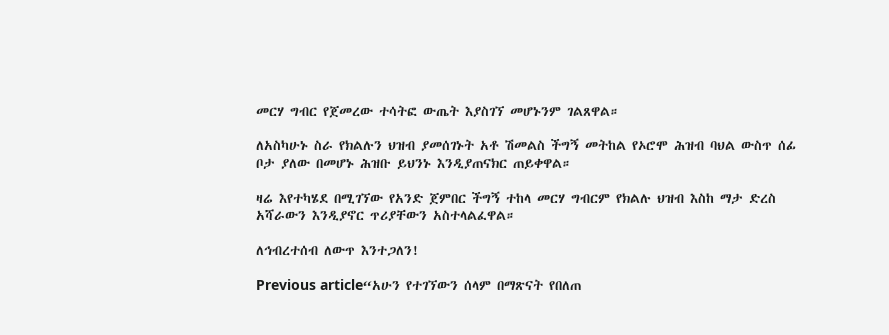መርሃ ግብር የጀመረው ተሳትፎ ውጤት እያስገኘ መሆኑንም ገልጸዋል።

ለአስካሁኑ ስራ የክልሉን ህዝብ ያመሰገኑት አቶ ሽመልስ ችግኝ መትከል የኦሮሞ ሕዝብ ባህል ውስጥ ሰፊ ቦታ ያለው በመሆኑ ሕዝቡ ይህንኑ እንዲያጠናክር ጠይቀዋል።

ዛሬ እየተካሄደ በሚገኘው የአንድ ጀምበር ችግኝ ተከላ መርሃ ግብርም የክልሉ ህዝብ እስከ ማታ ድረስ አሻራውን እንዲያኖር ጥሪያቸውን አስተላልፈዋል።

ለኅብረተሰብ ለውጥ እንተጋለን!

Previous article“አሁን የተገኘውን ሰላም በማጽናት የበለጠ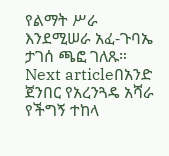የልማት ሥራ እንደሚሠራ አፈ-ጉባኤ ታገሰ ጫፎ ገለጹ።
Next articleበአንድ ጀንበር የአረንጓዴ አሻራ የችግኝ ተከላ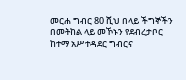መርሐ ግብር 80 ሺህ በላይ ችግኞችን በመትከል ላይ መኾኑን የደብረታቦር ከተማ አሥተዳደር ግብርና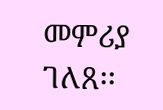መምሪያ ገለጸ፡፡